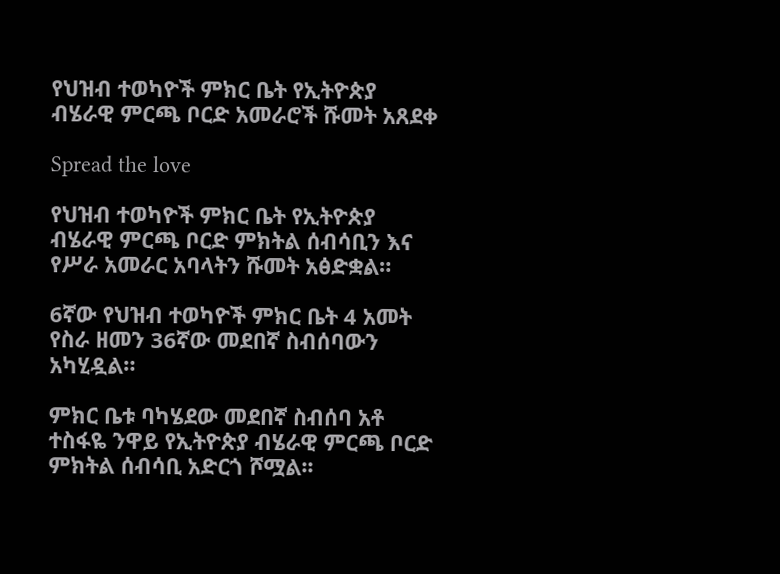የህዝብ ተወካዮች ምክር ቤት የኢትዮጵያ ብሄራዊ ምርጫ ቦርድ አመራሮች ሹመት አጸደቀ

Spread the love

የህዝብ ተወካዮች ምክር ቤት የኢትዮጵያ ብሄራዊ ምርጫ ቦርድ ምክትል ሰብሳቢን እና የሥራ አመራር አባላትን ሹመት አፅድቋል።

6ኛው የህዝብ ተወካዮች ምክር ቤት 4 አመት የስራ ዘመን 36ኛው መደበኛ ስብሰባውን አካሂዷል።

ምክር ቤቱ ባካሄደው መደበኛ ስብሰባ አቶ ተስፋዬ ንዋይ የኢትዮጵያ ብሄራዊ ምርጫ ቦርድ ምክትል ሰብሳቢ አድርጎ ሾሟል፡፡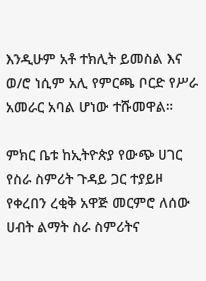እንዲሁም አቶ ተክሊት ይመስል እና ወ/ሮ ነሲም አሊ የምርጫ ቦርድ የሥራ አመራር አባል ሆነው ተሹመዋል።

ምክር ቤቱ ከኢትዮጵያ የውጭ ሀገር የስራ ስምሪት ጉዳይ ጋር ተያይዞ የቀረበን ረቂቅ አዋጅ መርምሮ ለሰው ሀብት ልማት ስራ ስምሪትና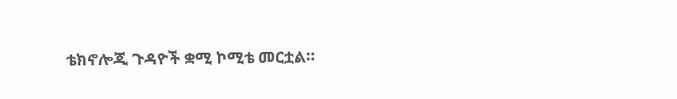ቴክኖሎጂ ጉዳዮች ቋሚ ኮሚቴ መርቷል።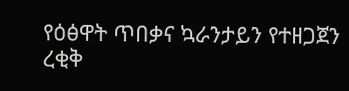የዕፅዋት ጥበቃና ኳራንታይን የተዘጋጀን ረቂቅ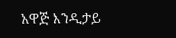አዋጅ እንዲታይ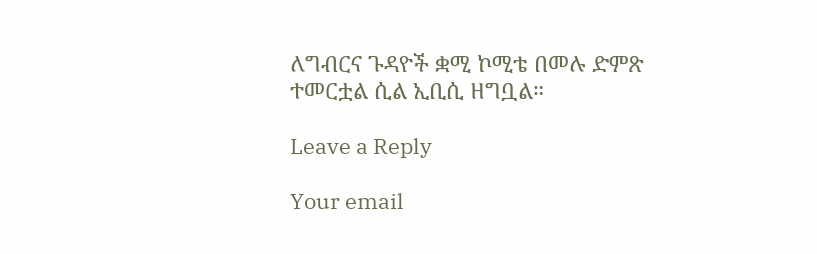ለግብርና ጉዳዮች ቋሚ ኮሚቴ በመሉ ድምጽ ተመርቷል ሲል ኢቢሲ ዘግቧል።

Leave a Reply

Your email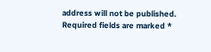address will not be published. Required fields are marked *